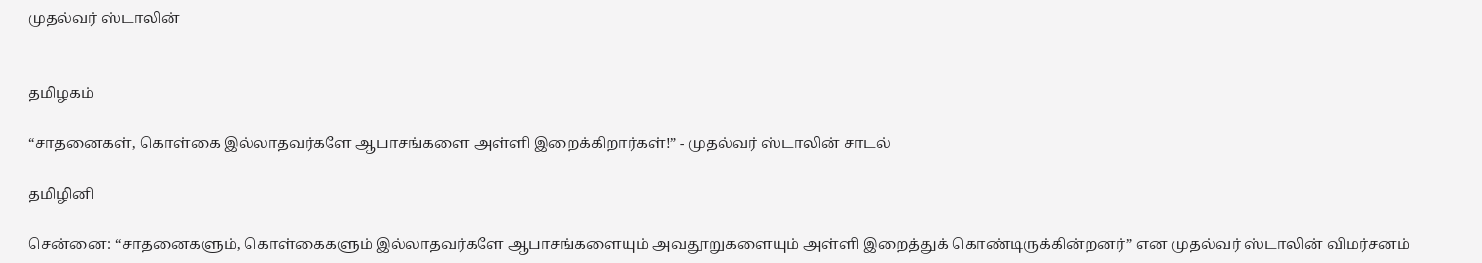முதல்வர் ஸ்டாலின்


தமிழகம்

“சாதனைகள், கொள்கை இல்லாதவர்களே ஆபாசங்களை அள்ளி இறைக்கிறார்கள்!” - முதல்வர் ஸ்டாலின் சாடல்

தமிழினி

சென்னை: “சாதனைகளும், கொள்கைகளும் இல்லாதவர்களே ஆபாசங்களையும் அவதூறுகளையும் அள்ளி இறைத்துக் கொண்டிருக்கின்றனர்” என முதல்வர் ஸ்டாலின் விமர்சனம்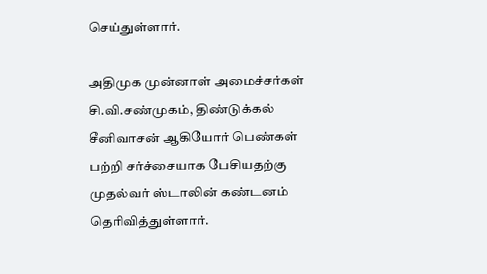செய்துள்ளார்.

அதிமுக முன்னாள் அமைச்சர்கள் சி.வி.சண்முகம், திண்டுக்கல் சீனிவாசன் ஆகியோர் பெண்கள் பற்றி சர்ச்சையாக பேசியதற்கு முதல்வர் ஸ்டாலின் கண்டனம் தெரிவித்துள்ளார்.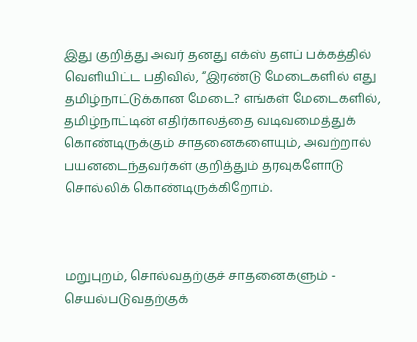இது குறித்து அவர் தனது எக்ஸ் தளப் பக்கத்தில் வெளியிட்ட பதிவில், “இரண்டு மேடைகளில் எது தமிழ்நாட்டுக்கான மேடை? எங்கள் மேடைகளில், தமிழ்நாட்டின் எதிர்காலத்தை வடிவமைத்துக் கொண்டிருக்கும் சாதனைகளையும், அவற்றால் பயனடைந்தவர்கள் குறித்தும் தரவுகளோடு சொல்லிக் கொண்டிருக்கிறோம்.



மறுபுறம், சொல்வதற்குச் சாதனைகளும் - செயல்படுவதற்குக்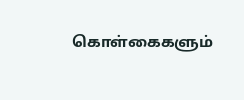கொள்கைகளும்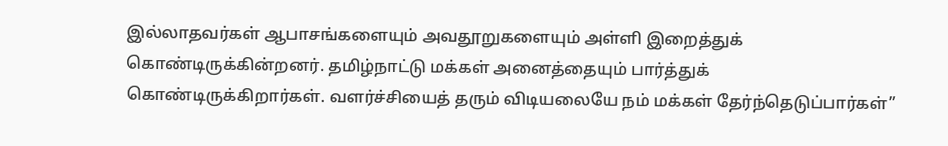இல்லாதவர்கள் ஆபாசங்களையும் அவதூறுகளையும் அள்ளி இறைத்துக் கொண்டிருக்கின்றனர். தமிழ்நாட்டு மக்கள் அனைத்தையும் பார்த்துக் கொண்டிருக்கிறார்கள். வளர்ச்சியைத் தரும் விடியலையே நம் மக்கள் தேர்ந்தெடுப்பார்கள்”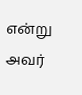என்று அவர்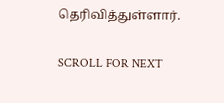தெரிவித்துள்ளார்.

SCROLL FOR NEXT